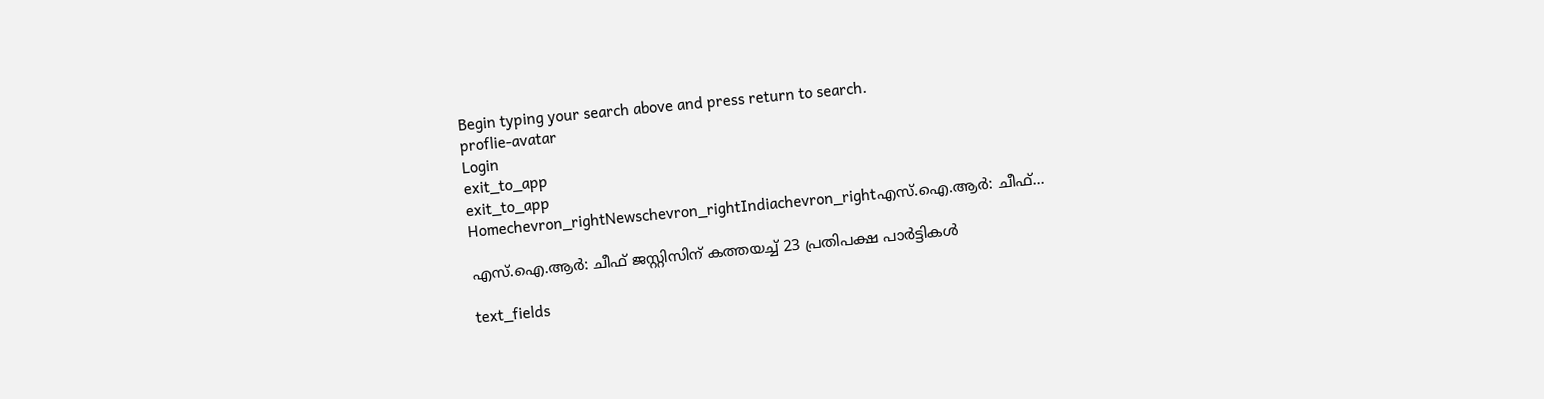Begin typing your search above and press return to search.
proflie-avatar
Login
exit_to_app
exit_to_app
Homechevron_rightNewschevron_rightIndiachevron_rightഎസ്.ഐ.ആർ: ചീഫ്...

എസ്.ഐ.ആർ: ചീഫ് ജസ്റ്റിസിന് കത്തയച്ച് 23 പ്രതിപക്ഷ പാർട്ടികൾ

text_fields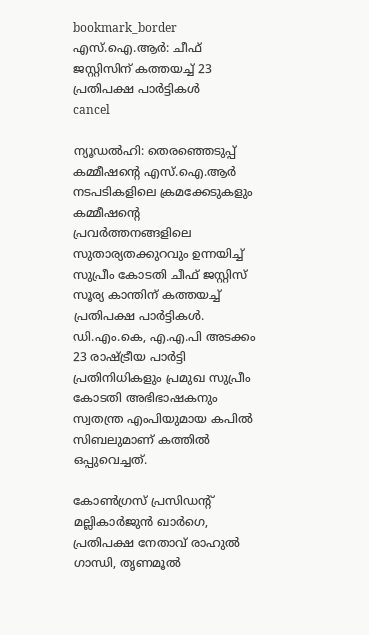bookmark_border
എസ്.ഐ.ആർ: ചീഫ് ജസ്റ്റിസിന് കത്തയച്ച് 23 പ്രതിപക്ഷ പാർട്ടികൾ
cancel

ന്യൂഡൽഹി: തെരഞ്ഞെടുപ്പ് കമ്മീഷന്റെ എസ്.ഐ.ആർ നടപടികളിലെ ക്രമക്കേടുകളും കമ്മീഷന്റെ പ്രവർത്തനങ്ങളിലെ സുതാര്യതക്കുറവും ഉന്നയിച്ച് സുപ്രീം കോടതി ചീഫ് ജസ്റ്റിസ് സൂര്യ കാന്തിന് കത്തയച്ച് പ്രതിപക്ഷ പാർട്ടികൾ. ഡി.എം.കെ, എ.എ.പി അടക്കം 23 രാഷ്ട്രീയ പാർട്ടി പ്രതിനിധികളും പ്രമുഖ സുപ്രീം കോടതി അഭിഭാഷകനും സ്വതന്ത്ര എംപിയുമായ കപിൽ സിബലുമാണ് കത്തിൽ ഒപ്പുവെച്ചത്.

കോൺഗ്രസ് പ്രസിഡന്റ് മല്ലികാർജുൻ ഖാർഗെ, പ്രതിപക്ഷ നേതാവ് രാഹുൽ ഗാന്ധി, തൃണമൂൽ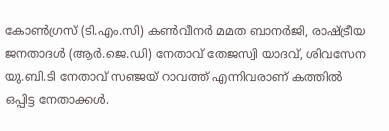കോൺഗ്രസ് (ടി.എം.സി) കൺവീനർ മമത ബാനർജി, രാഷ്ട്രീയ ജനതാദൾ (ആർ.ജെ.ഡി) നേതാവ് തേജസ്വി യാദവ്, ശിവസേന യു.ബി.ടി നേതാവ് സഞ്ജയ് റാവത്ത് എന്നിവരാണ് കത്തിൽ ഒപ്പിട്ട നേതാക്കൾ.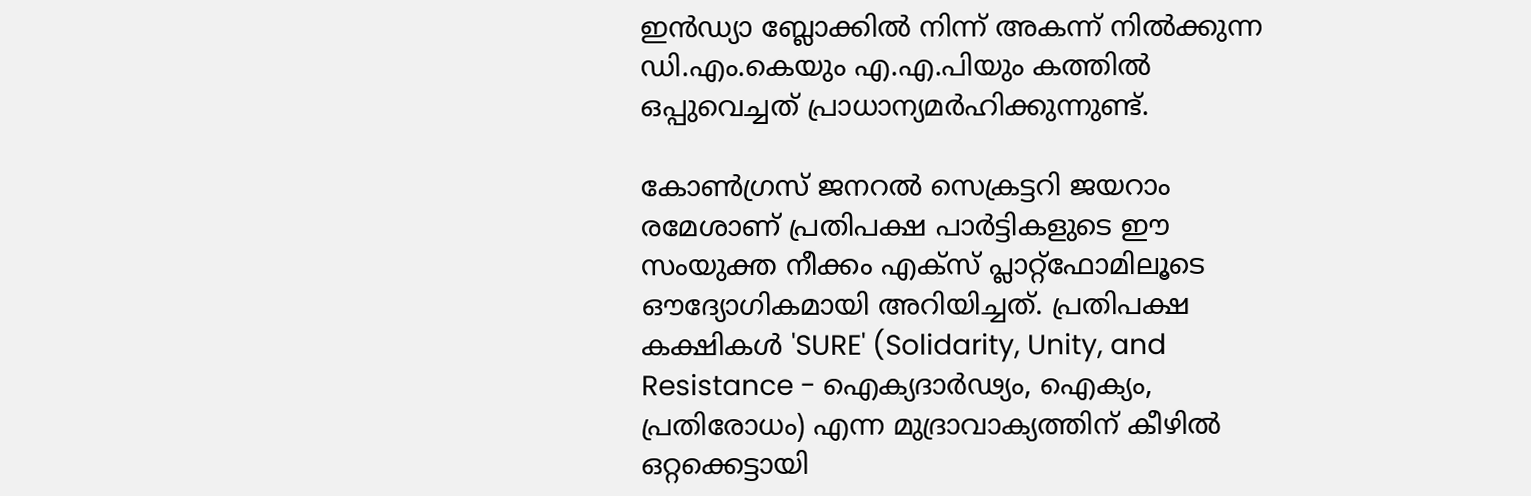ഇൻഡ്യാ ബ്ലോക്കിൽ നിന്ന് അകന്ന് നിൽക്കുന്ന ഡി.എം.കെയും എ.എ.പിയും കത്തിൽ ഒപ്പുവെച്ചത് പ്രാധാന്യമർഹിക്കുന്നുണ്ട്.

കോൺഗ്രസ് ജനറൽ സെക്രട്ടറി ജയറാം രമേശാണ് പ്രതിപക്ഷ പാർട്ടികളുടെ ഈ സംയുക്ത നീക്കം എക്സ് പ്ലാറ്റ്‌ഫോമിലൂടെ ഔദ്യോഗികമായി അറിയിച്ചത്. പ്രതിപക്ഷ കക്ഷികൾ 'SURE' (Solidarity, Unity, and Resistance - ഐക്യദാർഢ്യം, ഐക്യം, പ്രതിരോധം) എന്ന മുദ്രാവാക്യത്തിന് കീഴിൽ ഒറ്റക്കെട്ടായി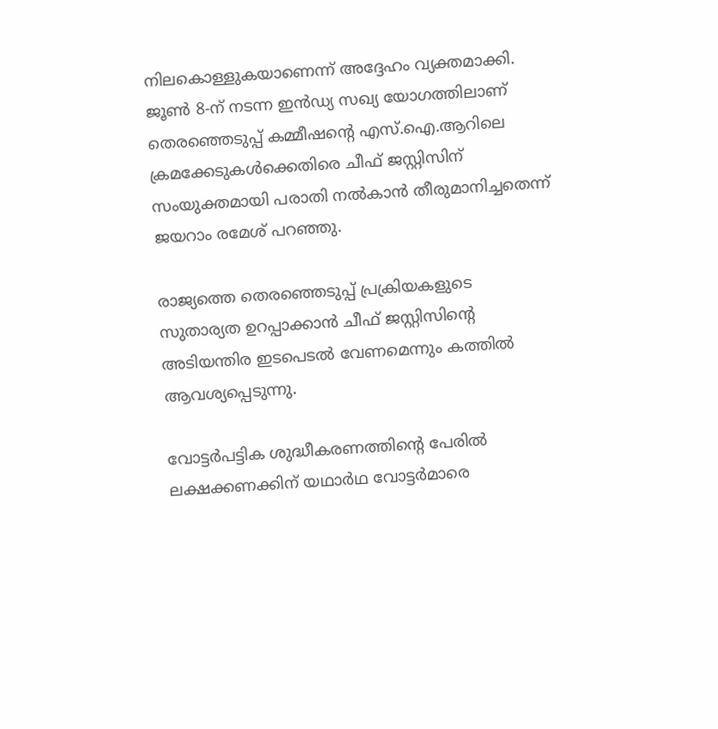നിലകൊള്ളുകയാണെന്ന് അദ്ദേഹം വ്യക്തമാക്കി. ജൂൺ 8-ന് നടന്ന ഇൻഡ്യ സഖ്യ യോഗത്തിലാണ് തെരഞ്ഞെടുപ്പ് കമ്മീഷന്റെ എസ്.ഐ.ആറിലെ ക്രമക്കേടുകൾക്കെതിരെ ചീഫ് ജസ്റ്റിസിന് സംയുക്തമായി പരാതി നൽകാൻ തീരുമാനിച്ചതെന്ന് ജയറാം രമേശ് പറഞ്ഞു.

രാജ്യത്തെ തെരഞ്ഞെടുപ്പ് പ്രക്രിയകളുടെ സുതാര്യത ഉറപ്പാക്കാൻ ചീഫ് ജസ്റ്റിസിന്റെ അടിയന്തിര ഇടപെടൽ വേണമെന്നും കത്തിൽ ആവശ്യപ്പെടുന്നു.

വോട്ടർപട്ടിക ശുദ്ധീകരണത്തിന്റെ പേരിൽ ലക്ഷക്കണക്കിന് യഥാർഥ വോട്ടർമാരെ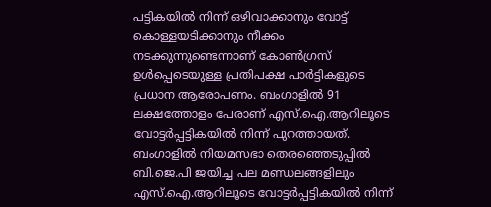പട്ടികയിൽ നിന്ന് ഒഴിവാക്കാനും വോട്ട് കൊള്ളയടിക്കാനും നീക്കം നടക്കുന്നുണ്ടെന്നാണ് കോൺഗ്രസ് ഉൾപ്പെടെയുള്ള പ്രതിപക്ഷ പാർട്ടികളുടെ പ്രധാന ആരോപണം. ബംഗാളിൽ 91 ലക്ഷത്തോളം പേരാണ് എസ്.ഐ.ആറിലൂടെ വോട്ടർപ്പട്ടികയിൽ നിന്ന് പുറത്തായത്. ബംഗാളിൽ നിയമസഭാ തെരഞ്ഞെടുപ്പിൽ ബി.ജെ.പി ജയിച്ച പല മണ്ഡലങ്ങളിലും എസ്.ഐ.ആറിലൂടെ വോട്ടർപ്പട്ടികയിൽ നിന്ന്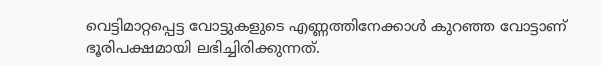വെട്ടിമാറ്റപ്പെട്ട വോട്ടുകളുടെ എണ്ണത്തിനേക്കാൾ കുറഞ്ഞ വോട്ടാണ് ഭൂരിപക്ഷമായി ലഭിച്ചിരിക്കുന്നത്.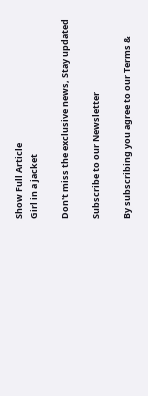Show Full Article
Girl in a jacket

Don't miss the exclusive news, Stay updated

Subscribe to our Newsletter

By subscribing you agree to our Terms &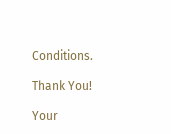Conditions.

Thank You!

Your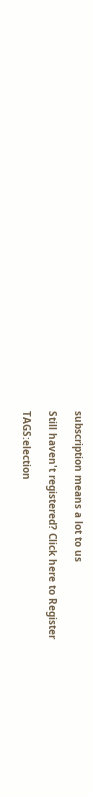subscription means a lot to us

Still haven't registered? Click here to Register

TAGS:election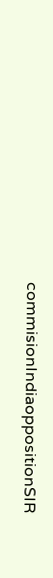commisionIndiaoppositionSIR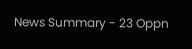News Summary - 23 Oppn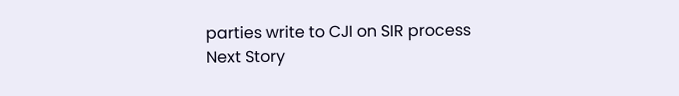parties write to CJI on SIR process
Next Story